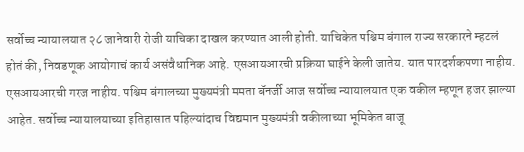सर्वोच्च न्यायालयात २८ जानेवारी रोजी याचिका दाखल करण्यात आली होती. याचिकेत पश्चिम बंगाल राज्य सरकारने म्हटलं होतं की, निवडणूक आयोगाचं कार्य असंवैधानिक आहे. एसआयआरची प्रक्रिया घाईने केली जातेय. यात पारदर्शकपणा नाहीय. एसआयआरची गरज नाहीय. पश्चिम बंगालच्या मुख्यमंत्री ममता बॅनर्जी आज सर्वोच्च न्यायालयात एक वकील म्हणून हजर झाल्या आहेत. सर्वोच्च न्यायालयाच्या इतिहासात पहिल्यांदाच विद्यमान मुख्यमंत्री वकीलाच्या भूमिकेत बाजू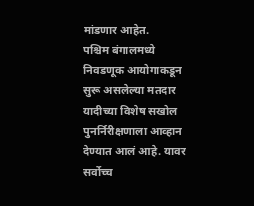मांडणार आहेत.
पश्चिम बंगालमध्ये निवडणूक आयोगाकडून सुरू असलेल्या मतदार यादीच्या विशेष सखोल पुनर्निरीक्षणाला आव्हान देण्यात आलं आहे. यावर सर्वोच्च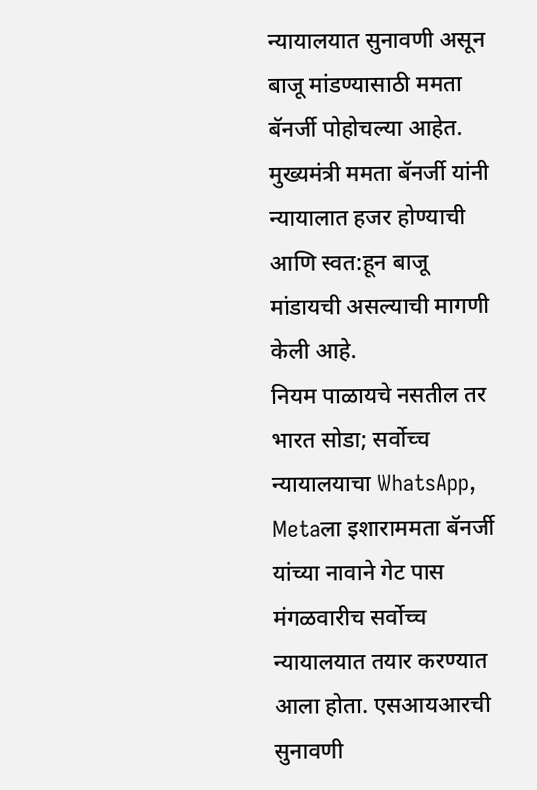न्यायालयात सुनावणी असून बाजू मांडण्यासाठी ममता बॅनर्जी पोहोचल्या आहेत. मुख्यमंत्री ममता बॅनर्जी यांनी न्यायालात हजर होण्याची आणि स्वत:हून बाजू मांडायची असल्याची मागणी केली आहे.
नियम पाळायचे नसतील तर भारत सोडा; सर्वोच्च न्यायालयाचा WhatsApp, Metaला इशाराममता बॅनर्जी यांच्या नावाने गेट पास मंगळवारीच सर्वोच्च न्यायालयात तयार करण्यात आला होता. एसआयआरची सुनावणी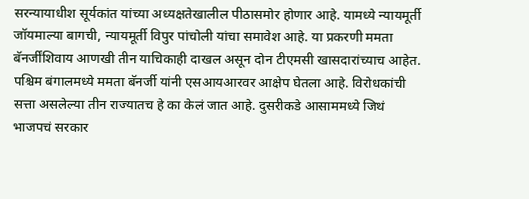सरन्यायाधीश सूर्यकांत यांच्या अध्यक्षतेखालील पीठासमोर होणार आहे. यामध्ये न्यायमूर्ती जॉयमाल्या बागची, न्यायमूर्ती विपुर पांचोली यांचा समावेश आहे. या प्रकरणी ममता बॅनर्जींशिवाय आणखी तीन याचिकाही दाखल असून दोन टीएमसी खासदारांच्याच आहेत.
पश्चिम बंगालमध्ये ममता बॅनर्जी यांनी एसआयआरवर आक्षेप घेतला आहे. विरोधकांची सत्ता असलेल्या तीन राज्यातच हे का केलं जात आहे. दुसरीकडे आसाममध्ये जिथं भाजपचं सरकार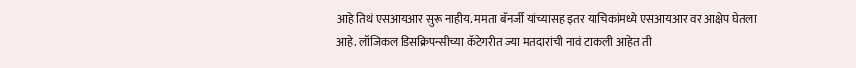आहे तिथं एसआयआर सुरू नाहीय. ममता बॅनर्जी यांच्यासह इतर याचिकांमध्ये एसआयआर वर आक्षेप घेतला आहे. लॉजिकल डिसक्रिपन्सीच्या कॅटेगरीत ज्या मतदारांची नावं टाकली आहेत ती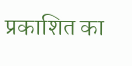प्रकाशित का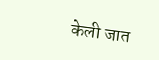केली जात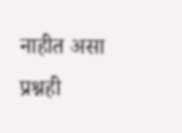नाहीत असा प्रश्नही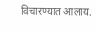विचारण्यात आलाय.